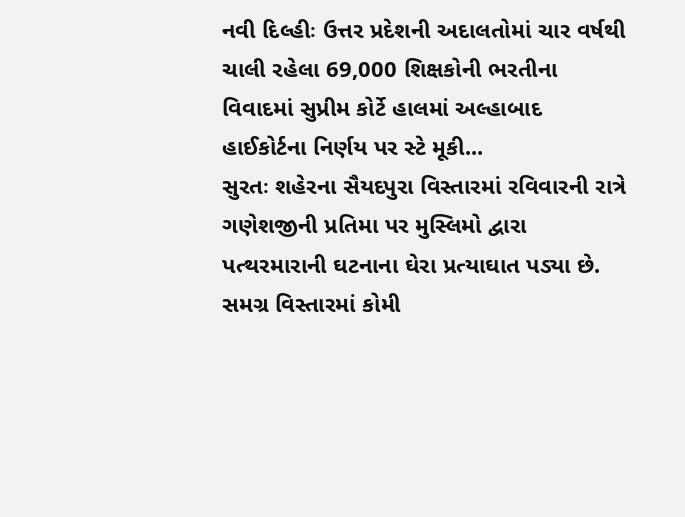નવી દિલ્હીઃ ઉત્તર પ્રદેશની અદાલતોમાં ચાર વર્ષથી ચાલી રહેલા 69,000 શિક્ષકોની ભરતીના વિવાદમાં સુપ્રીમ કોર્ટે હાલમાં અલ્હાબાદ હાઈકોર્ટના નિર્ણય પર સ્ટે મૂકી...
સુરતઃ શહેરના સૈયદપુરા વિસ્તારમાં રવિવારની રાત્રે ગણેશજીની પ્રતિમા પર મુસ્લિમો દ્વારા પત્થરમારાની ઘટનાના ઘેરા પ્રત્યાઘાત પડ્યા છે. સમગ્ર વિસ્તારમાં કોમી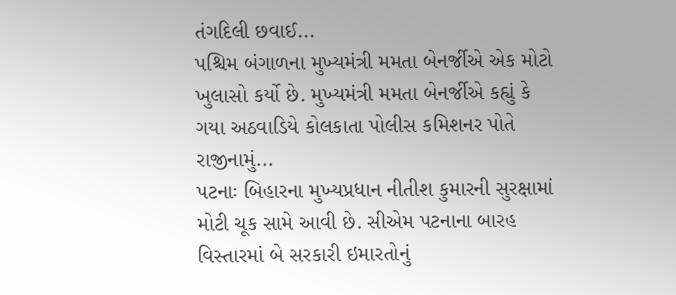તંગદિલી છવાઈ...
પશ્ચિમ બંગાળના મુખ્યમંત્રી મમતા બેનર્જીએ એક મોટો ખુલાસો કર્યો છે. મુખ્યમંત્રી મમતા બેનર્જીએ કહ્યું કે ગયા અઠવાડિયે કોલકાતા પોલીસ કમિશનર પોતે રાજીનામું...
પટનાઃ બિહારના મુખ્યપ્રધાન નીતીશ કુમારની સુરક્ષામાં મોટી ચૂક સામે આવી છે. સીએમ પટનાના બારહ વિસ્તારમાં બે સરકારી ઇમારતોનું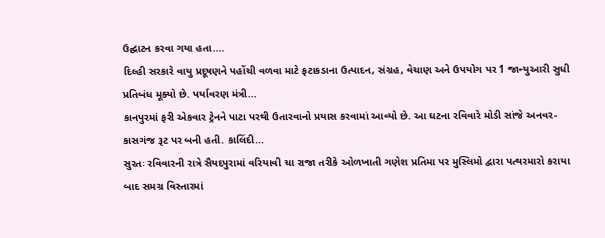ઉદ્ઘાટન કરવા ગયા હતા....
દિલ્હી સરકારે વાયુ પ્રદૂષણને પહોંચી વળવા માટે ફટાકડાના ઉત્પાદન, સંગ્રહ, વેચાણ અને ઉપયોગ પર 1 જાન્યુઆરી સુધી પ્રતિબંધ મૂક્યો છે. પર્યાવરણ મંત્રી...
કાનપુરમાં ફરી એકવાર ટ્રેનને પાટા પરથી ઉતારવાનો પ્રયાસ કરવામાં આવ્યો છે. આ ઘટના રવિવારે મોડી સાંજે અનવર-કાસગંજ રૂટ પર બની હતી. કાલિંદી...
સુરતઃ રવિવારની રાત્રે સૈયદપુરામાં વરિયાવી ચા રાજા તરીકે ઓળખાતી ગણેશ પ્રતિમા પર મુસ્લિમો દ્વારા પત્થરમારો કરાયા બાદ સમગ્ર વિસ્તારમાં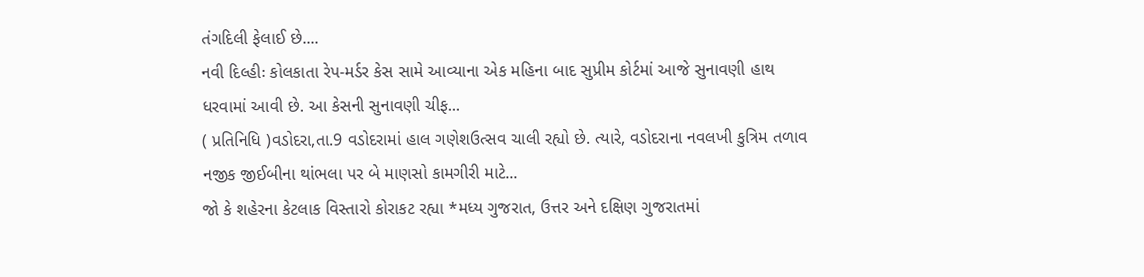તંગદિલી ફેલાઈ છે....
નવી દિલ્હીઃ કોલકાતા રેપ-મર્ડર કેસ સામે આવ્યાના એક મહિના બાદ સુપ્રીમ કોર્ટમાં આજે સુનાવણી હાથ ધરવામાં આવી છે. આ કેસની સુનાવણી ચીફ...
( પ્રતિનિધિ )વડોદરા,તા.9 વડોદરામાં હાલ ગણેશઉત્સવ ચાલી રહ્યો છે. ત્યારે, વડોદરાના નવલખી કુત્રિમ તળાવ નજીક જીઈબીના થાંભલા પર બે માણસો કામગીરી માટે...
જો કે શહેરના કેટલાક વિસ્તારો કોરાકટ રહ્યા *મધ્ય ગુજરાત, ઉત્તર અને દક્ષિણ ગુજરાતમાં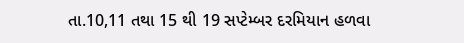તા.10,11 તથા 15 થી 19 સપ્ટેમ્બર દરમિયાન હળવા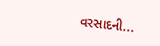વરસાદની...